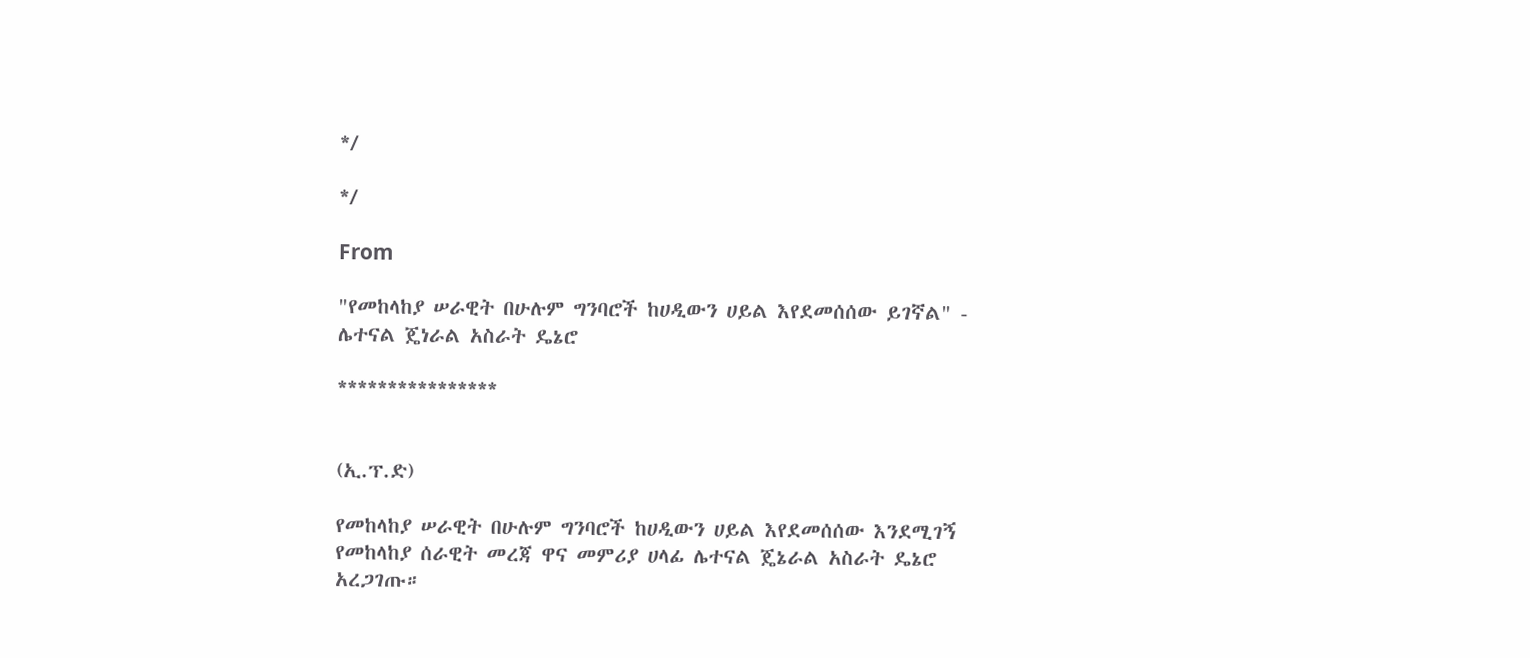*/

*/

From

"የመከላከያ ሠራዊት በሁሉም ግንባሮች ከሀዲውን ሀይል እየደመሰሰው ይገኛል" - ሌተናል ጄነራል አስራት ዴኔሮ

****************


(ኢ.ፕ.ድ)

የመከላከያ ሠራዊት በሁሉም ግንባሮች ከሀዲውን ሀይል እየደመሰሰው እንደሚገኝ የመከላከያ ሰራዊት መረጃ ዋና መምሪያ ሀላፊ ሌተናል ጄኔራል አስራት ዴኔሮ አረጋገጡ።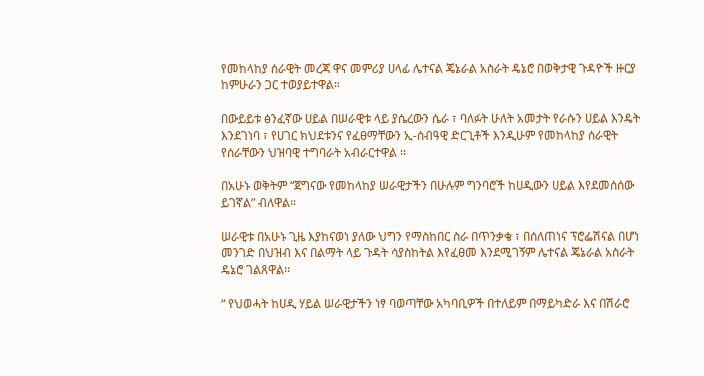የመከላከያ ሰራዊት መረጃ ዋና መምሪያ ሀላፊ ሌተናል ጄኔራል አስራት ዴኔሮ በወቅታዊ ጉዳዮች ዙርያ ከምሁራን ጋር ተወያይተዋል።

በውይይቱ ፅንፈኛው ሀይል በሠራዊቱ ላይ ያሴረውን ሴራ ፣ ባለፉት ሁለት አመታት የራሱን ሀይል እንዴት እንደገነባ ፣ የሀገር ክህደቱንና የፈፀማቸውን ኢ-ሰብዓዊ ድርጊቶች እንዲሁም የመከላከያ ሰራዊት የሰራቸውን ህዝባዊ ተግባራት አብራርተዋል ፡፡

በአሁኑ ወቅትም “ጀግናው የመከላከያ ሠራዊታችን በሁሉም ግንባሮች ከሀዲውን ሀይል እየደመሰሰው ይገኛል” ብለዋል።

ሠራዊቱ በአሁኑ ጊዜ እያከናወነ ያለው ህግን የማስከበር ስራ በጥንቃቄ ፣ በሰለጠነና ፕሮፌሽናል በሆነ መንገድ በህዝብ እና በልማት ላይ ጉዳት ሳያስከትል እየፈፀመ እንደሚገኝም ሌተናል ጄኔራል አስራት ዴኔሮ ገልጸዋል፡፡

“ የህወሓት ከሀዲ ሃይል ሠራዊታችን ነፃ ባወጣቸው አካባቢዎች በተለይም በማይካድራ እና በሽራሮ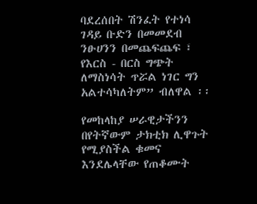ባደረሰበት ሽንፈት የተነሳ ገዳይ ቡድን በመመደብ ንፁሀንን በመጨፍጨፍ ፣ የእርስ - በርስ ግጭት ለማስነሳት ጥሯል ነገር ግን አልተሳካለትም” ብለዋል ፡፡

የመከላከያ ሠራዊታችንን በየትኛውም ታክቲክ ሊዋጉት የሚያስችል ቁመና እንደሌላቸው የጠቆሙት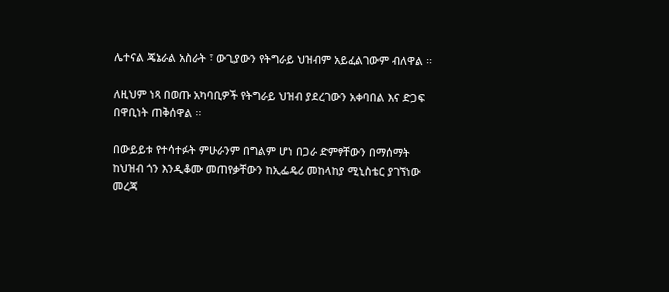ሌተናል ጄኔራል አስራት ፣ ውጊያውን የትግራይ ህዝብም አይፈልገውም ብለዋል ፡፡

ለዚህም ነጻ በወጡ አካባቢዎች የትግራይ ህዝብ ያደረገውን አቀባበል እና ድጋፍ በዋቢነት ጠቅሰዋል ፡፡

በውይይቱ የተሳተፉት ምሁራንም በግልም ሆነ በጋራ ድምፃቸውን በማሰማት ከህዝብ ጎን እንዲቆሙ መጠየቃቸውን ከኢፌዴሪ መከላከያ ሚኒስቴር ያገኘነው መረጃ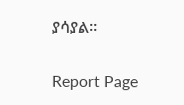ያሳያል።

Report Page